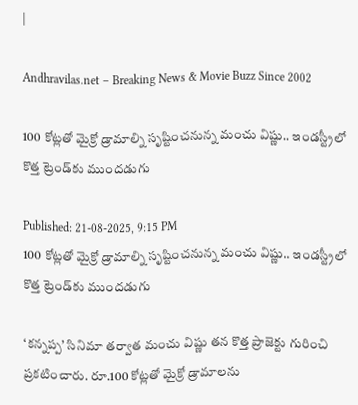|

Andhravilas.net – Breaking News & Movie Buzz Since 2002

100 కోట్లతో మైక్రో డ్రామాల్ని సృష్టించనున్న మంచు విష్ణు.. ఇండస్ట్రీలో కొత్త ట్రెండ్‌కు ముందడుగు

Published: 21-08-2025, 9:15 PM
100 కోట్లతో మైక్రో డ్రామాల్ని సృష్టించనున్న మంచు విష్ణు.. ఇండస్ట్రీలో కొత్త ట్రెండ్‌కు ముందడుగు

‘కన్నప్ప’ సినిమా తర్వాత మంచు విష్ణు తన కొత్త ప్రాజెక్టు గురించి ప్రకటించారు. రూ.100 కోట్లతో మైక్రో డ్రామాలను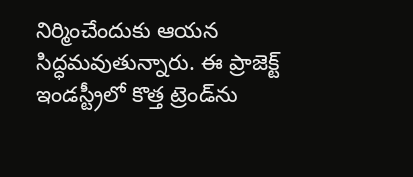నిర్మించేందుకు ఆయన సిద్ధమవుతున్నారు. ఈ ప్రాజెక్ట్ ఇండస్ట్రీలో కొత్త ట్రెండ్‌ను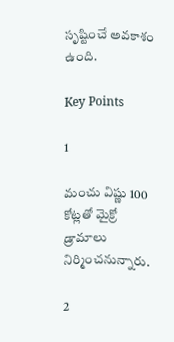సృష్టించే అవకాశం ఉంది.

Key Points

1

మంచు విష్ణు 100 కోట్లతో మైక్రో డ్రామాలు నిర్మించనున్నారు.

2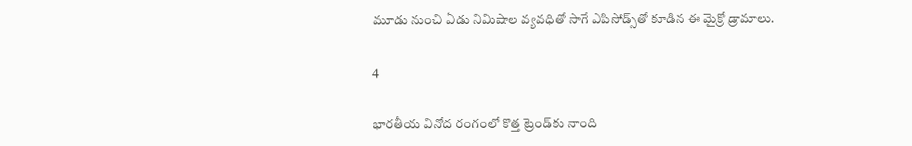మూడు నుంచి ఏడు నిమిషాల వ్యవధితో సాగే ఎపిసోడ్స్‌తో కూడిన ఈ మైక్రో డ్రామాలు.

4

భారతీయ వినోద రంగంలో కొత్త ట్రెండ్‌కు నాంది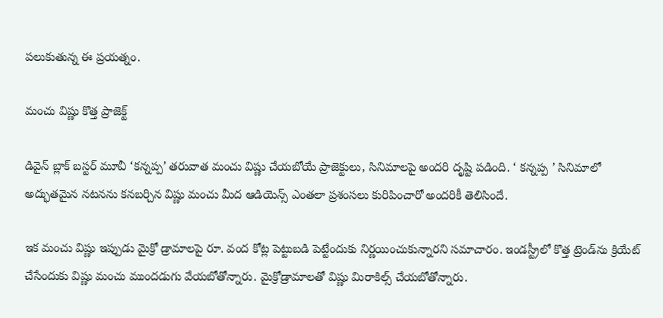పలుకుతున్న ఈ ప్రయత్నం.

మంచు విష్ణు కొత్త ప్రాజెక్ట్

డివైన్ బ్లాక్ బస్టర్ మూవీ ‘కన్నప్ప’ తరువాత మంచు విష్ణు చేయబోయే ప్రాజెక్టులు, సినిమాలపై అందరి దృష్టి పడింది. ‘ కన్నప్ప ’ సినిమాలో అద్భుతమైన నటనను కనబర్చిన విష్ణు మంచు మీద ఆడియెన్స్ ఎంతలా ప్రశంసలు కురిపించారో అందరికీ తెలిసిందే.

ఇక మంచు విష్ణు ఇప్పుడు మైక్రో డ్రామాలపై రూ. వంద కోట్ల పెట్టుబడి పెట్టేందుకు నిర్ణయించుకున్నారని సమాచారం. ఇండస్ట్రీలో కొత్త ట్రెండ్‌ను క్రియేట్ చేసేందుకు విష్ణు మంచు ముందడుగు వేయబోతోన్నారు. మైక్రోడ్రామాలతో విష్ణు మిరాకిల్స్ చేయబోతోన్నారు.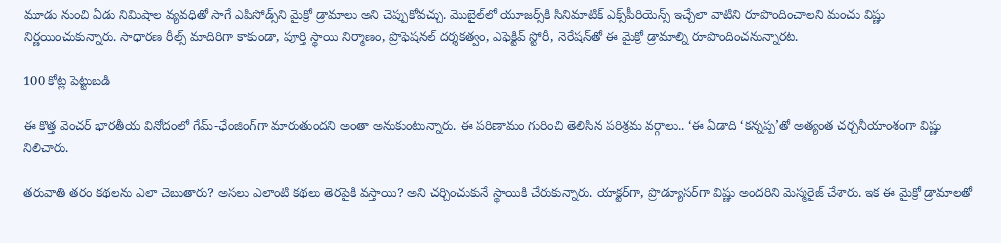మూడు నుంచి ఏడు నిమిషాల వ్యవధితో సాగే ఎపిసోడ్స్‌ని మైక్రో డ్రామాలు అని చెప్పుకోవచ్చు. మొబైల్‌లో యూజర్స్‌కి సినిమాటిక్ ఎక్స్‌పీరియెన్స్ ఇచ్చేలా వాటిని రూపొందించాలని మంచు విష్ణు నిర్ణయించుకున్నారు. సాధారణ రీల్స్ మాదిరిగా కాకుండా, పూర్తి స్థాయి నిర్మాణం, ప్రొఫెషనల్ దర్శకత్వం, ఎఫెక్టివ్ స్టోరీ, నెరేషన్‌తో ఈ మైక్రో డ్రామాల్ని రూపొందించనున్నారట.

100 కోట్ల పెట్టుబడి

ఈ కొత్త వెంచర్ భారతీయ వినోదంలో గేమ్-ఛేంజింగ్‌గా మారుతుందని అంతా అనుకుంటున్నారు. ఈ పరిణామం గురించి తెలిసిన పరిశ్రమ వర్గాలు.. ‘ఈ ఏడాది ‘కన్నప్ప’తో అత్యంత చర్చనీయాంశంగా విష్ణు నిలిచారు.

తరువాతి తరం కథలను ఎలా చెబుతారు? అసలు ఎలాంటి కథలు తెరపైకి వస్తాయి? అని చర్చించుకునే స్థాయికి చేరుకున్నారు. యాక్టర్‌గా, ప్రొడ్యూసర్‌గా విష్ణు అందరిని మెస్మరైజ్ చేశారు. ఇక ఈ మైక్రో డ్రామాలతో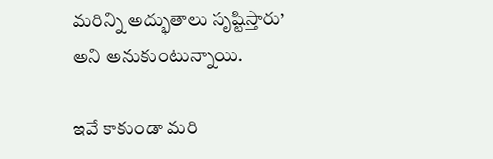మరిన్ని అద్భుతాలు సృష్టిస్తారు’ అని అనుకుంటున్నాయి.

ఇవే కాకుండా మరి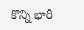కొన్ని భారీ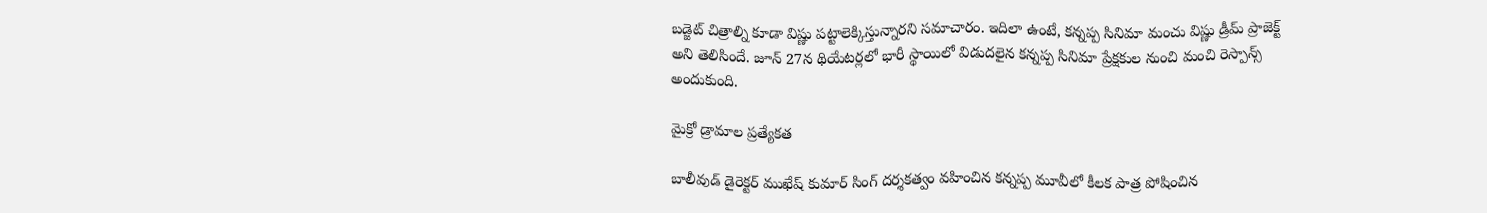బడ్జెట్ చిత్రాల్ని కూడా విష్ణు పట్టాలెక్కిస్తున్నారని సమాచారం. ఇదిలా ఉంటే, కన్నప్ప సినిమా మంచు విష్ణు డ్రీమ్ ప్రాజెక్ట్ అని తెలిసిందే. జూన్ 27న థియేటర్లలో భారీ స్థాయిలో విడుదలైన కన్నప్ప సినిమా ప్రేక్షకుల నుంచి మంచి రెస్పాన్స్ అందుకుంది.

మైక్రో డ్రామాల ప్రత్యేకత

బాలీవుడ్ డైరెక్టర్ ముఖేష్ కుమార్ సింగ్ దర్శకత్వం వహించిన కన్నప్ప మూవీలో కీలక పాత్ర పోషించిన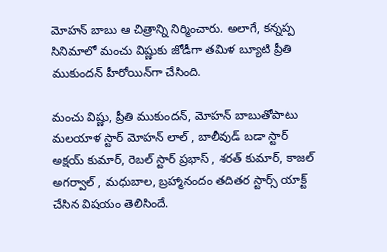మోహన్ బాబు ఆ చిత్రాన్ని నిర్మించారు. అలాగే, కన్నప్ప సినిమాలో మంచు విష్ణుకు జోడీగా తమిళ బ్యూటి ప్రీతి ముకుందన్ హీరోయిన్‌గా చేసింది.

మంచు విష్ణు, ప్రీతి ముకుందన్, మోహన్ బాబుతోపాటు మలయాళ స్టార్ మోహన్ లాల్ , బాలీవుడ్ బడా స్టార్ అక్షయ్ కుమార్, రెబల్ స్టార్ ప్రభాస్ , శరత్ కుమార్, కాజల్ అగర్వాల్ , మధుబాల, బ్రహ్మానందం తదితర స్టార్స్ యాక్ట్ చేసిన విషయం తెలిసిందే.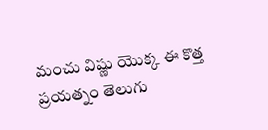మంచు విష్ణు యొక్క ఈ కొత్త ప్రయత్నం తెలుగు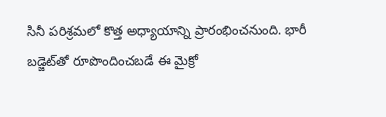సినీ పరిశ్రమలో కొత్త అధ్యాయాన్ని ప్రారంభించనుంది. భారీ బడ్జెట్‌తో రూపొందించబడే ఈ మైక్రో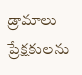డ్రామాలు ప్రేక్షకులను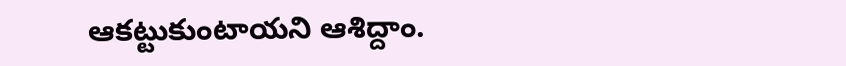ఆకట్టుకుంటాయని ఆశిద్దాం.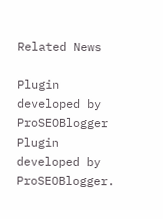Related News

Plugin developed by ProSEOBlogger
Plugin developed by ProSEOBlogger.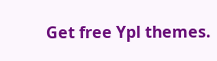Get free Ypl themes.